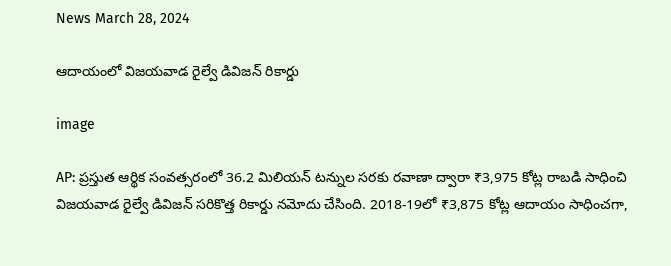News March 28, 2024

ఆదాయంలో విజయవాడ రైల్వే డివిజన్ రికార్డు

image

AP: ప్రస్తుత ఆర్థిక సంవత్సరంలో 36.2 మిలియన్ టన్నుల సరకు రవాణా ద్వారా ₹3,975 కోట్ల రాబడి సాధించి విజయవాడ రైల్వే డివిజన్ సరికొత్త రికార్డు నమోదు చేసింది. 2018-19లో ₹3,875 కోట్ల ఆదాయం సాధించగా,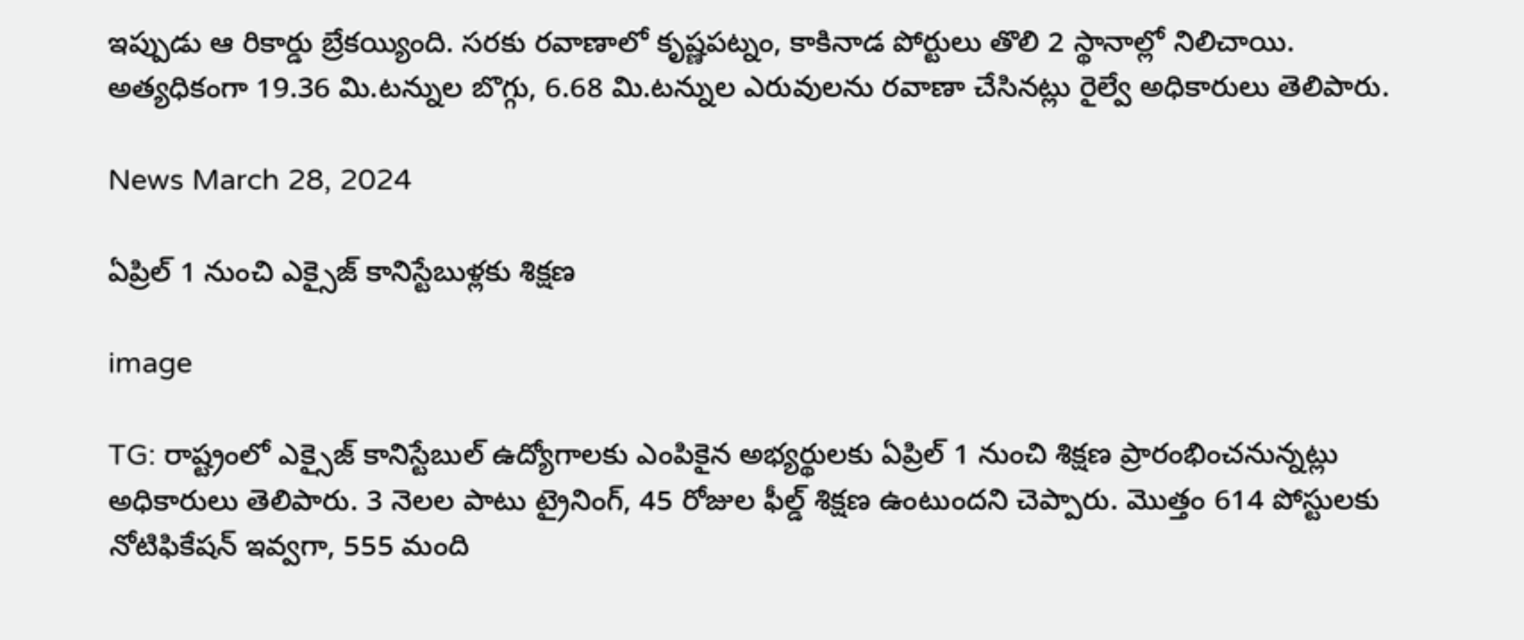ఇప్పుడు ఆ రికార్డు బ్రేకయ్యింది. సరకు రవాణాలో కృష్ణపట్నం, కాకినాడ పోర్టులు తొలి 2 స్థానాల్లో నిలిచాయి. అత్యధికంగా 19.36 మి.టన్నుల బొగ్గు, 6.68 మి.టన్నుల ఎరువులను రవాణా చేసినట్లు రైల్వే అధికారులు తెలిపారు.

News March 28, 2024

ఏప్రిల్ 1 నుంచి ఎక్సైజ్ కానిస్టేబుళ్లకు శిక్షణ

image

TG: రాష్ట్రంలో ఎక్సైజ్ కానిస్టేబుల్ ఉద్యోగాలకు ఎంపికైన అభ్యర్థులకు ఏప్రిల్ 1 నుంచి శిక్షణ ప్రారంభించనున్నట్లు అధికారులు తెలిపారు. 3 నెలల పాటు ట్రైనింగ్, 45 రోజుల ఫీల్డ్ శిక్షణ ఉంటుందని చెప్పారు. మొత్తం 614 పోస్టులకు నోటిఫికేషన్ ఇవ్వగా, 555 మంది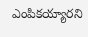ఎంపికయ్యారని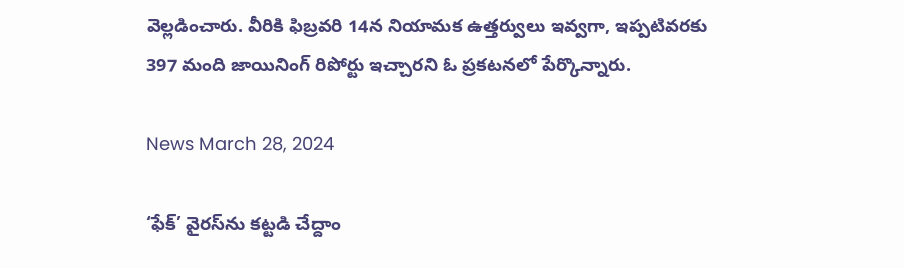వెల్లడించారు. వీరికి ఫిబ్రవరి 14న నియామక ఉత్తర్వులు ఇవ్వగా, ఇప్పటివరకు 397 మంది జాయినింగ్ రిపోర్టు ఇచ్చారని ఓ ప్రకటనలో పేర్కొన్నారు.

News March 28, 2024

‘ఫేక్’ వైరస్‌ను కట్టడి చేద్దాం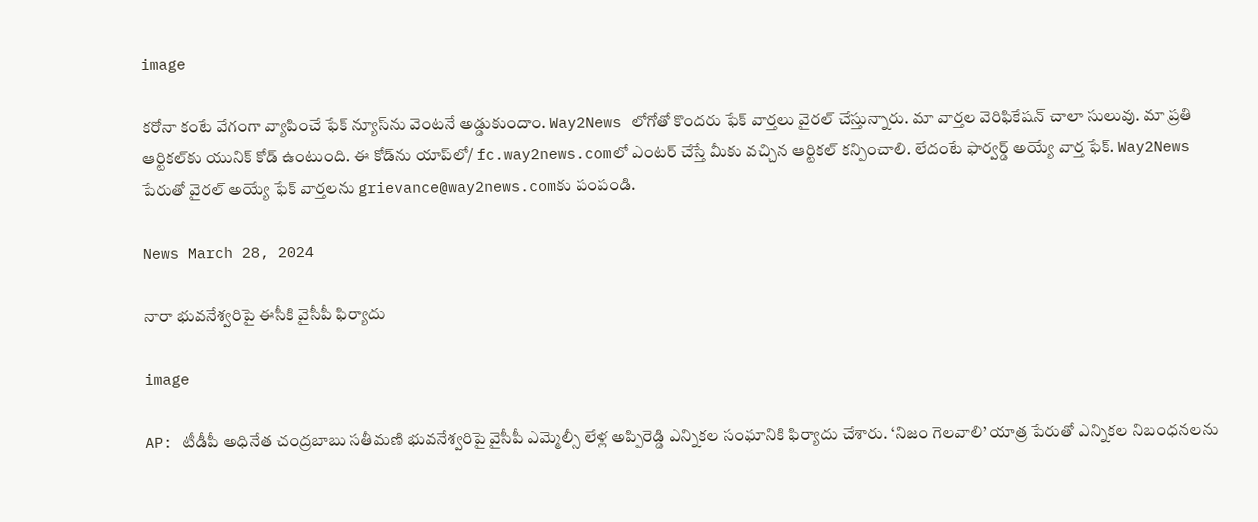image

కరోనా కంటే వేగంగా వ్యాపించే ఫేక్ న్యూస్‌ను వెంటనే అడ్డుకుందాం. Way2News లోగోతో కొందరు ఫేక్ వార్తలు వైరల్ చేస్తున్నారు. మా వార్తల వెరిఫికేషన్ చాలా సులువు. మా ప్రతి ఆర్టికల్‌కు యునిక్ కోడ్ ఉంటుంది. ఈ కోడ్‌ను యాప్‌లో/ fc.way2news.comలో ఎంటర్ చేస్తే మీకు వచ్చిన ఆర్టికల్ కన్పించాలి. లేదంటే ఫార్వర్డ్ అయ్యే వార్త ఫేక్. Way2News పేరుతో వైరల్ అయ్యే ఫేక్ వార్తలను grievance@way2news.comకు పంపండి.

News March 28, 2024

నారా భువనేశ్వరిపై ఈసీకి వైసీపీ ఫిర్యాదు

image

AP: టీడీపీ అధినేత చంద్రబాబు సతీమణి భువనేశ్వరిపై వైసీపీ ఎమ్మెల్సీ లేళ్ల అప్పిరెడ్డి ఎన్నికల సంఘానికి ఫిర్యాదు చేశారు. ‘నిజం గెలవాలి’ యాత్ర పేరుతో ఎన్నికల నిబంధనలను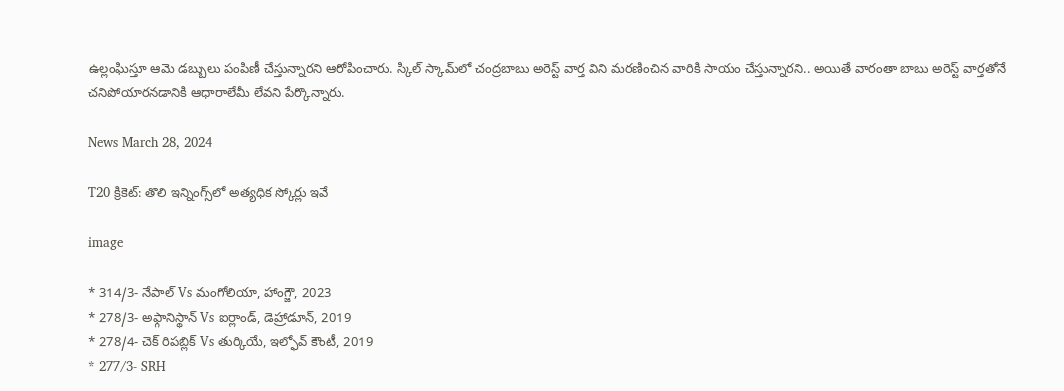ఉల్లంఘిస్తూ ఆమె డబ్బులు పంపిణీ చేస్తున్నారని ఆరోపించారు. స్కిల్ స్కామ్‌లో చంద్రబాబు అరెస్ట్ వార్త విని మరణించిన వారికి సాయం చేస్తున్నారని.. అయితే వారంతా బాబు అరెస్ట్‌ వార్తతోనే చనిపోయారనడానికి ఆధారాలేమీ లేవని పేర్కొన్నారు.

News March 28, 2024

T20 క్రికెట్: తొలి ఇన్నింగ్స్‌లో అత్యధిక స్కోర్లు ఇవే

image

* 314/3- నేపాల్ Vs మంగోలియా, హాంగ్జౌ, 2023
* 278/3- అఫ్గానిస్థాన్ Vs ఐర్లాండ్, డెహ్రాడూన్, 2019
* 278/4- చెక్ రిపబ్లిక్ Vs తుర్కియే, ఇల్ఫోవ్ కౌంటీ, 2019
* 277/3- SRH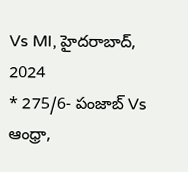Vs MI, హైదరాబాద్, 2024
* 275/6- పంజాబ్ Vs ఆంధ్రా,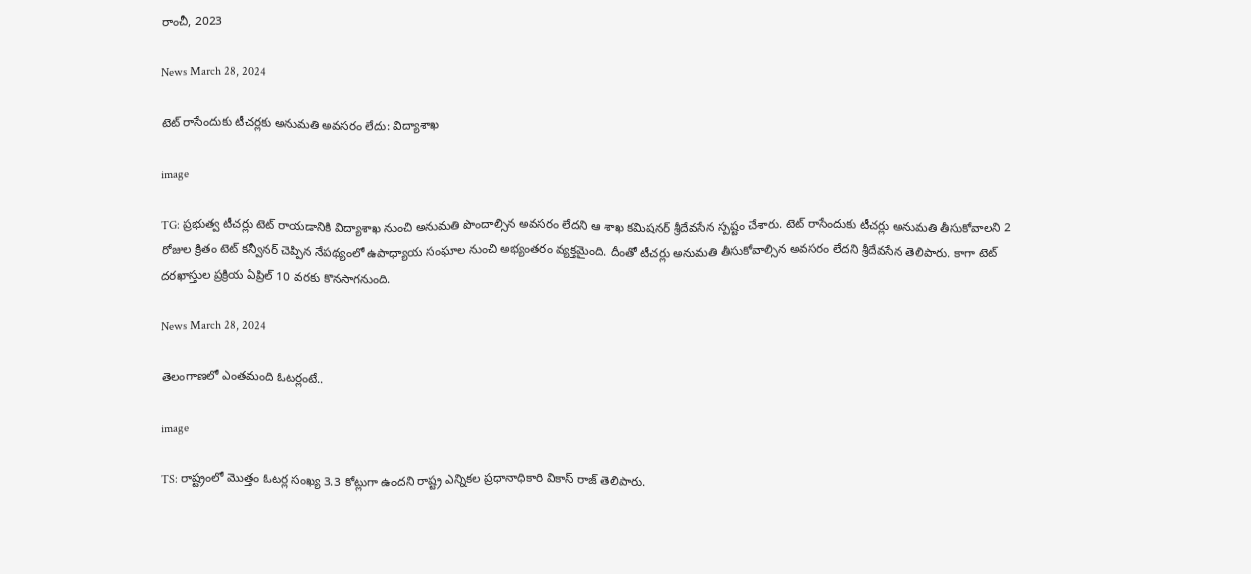రాంచీ, 2023

News March 28, 2024

టెట్ రాసేందుకు టీచర్లకు అనుమతి అవసరం లేదు: విద్యాశాఖ

image

TG: ప్రభుత్వ టీచర్లు టెట్ రాయడానికి విద్యాశాఖ నుంచి అనుమతి పొందాల్సిన అవసరం లేదని ఆ శాఖ కమిషనర్ శ్రీదేవసేన స్పష్టం చేశారు. టెట్ రాసేందుకు టీచర్లు అనుమతి తీసుకోవాలని 2 రోజుల క్రితం టెట్ కన్వీనర్ చెప్పిన నేపథ్యంలో ఉపాధ్యాయ సంఘాల నుంచి అభ్యంతరం వ్యక్తమైంది. దీంతో టీచర్లు అనుమతి తీసుకోవాల్సిన అవసరం లేదని శ్రీదేవసేన తెలిపారు. కాగా టెట్ దరఖాస్తుల ప్రక్రియ ఏప్రిల్ 10 వరకు కొనసాగనుంది.

News March 28, 2024

తెలంగాణలో ఎంతమంది ఓటర్లంటే..

image

TS: రాష్ట్రంలో మొత్తం ఓటర్ల సంఖ్య 3.3 కోట్లుగా ఉందని రాష్ట్ర ఎన్నికల ప్రధానాధికారి వికాస్ రాజ్ తెలిపారు.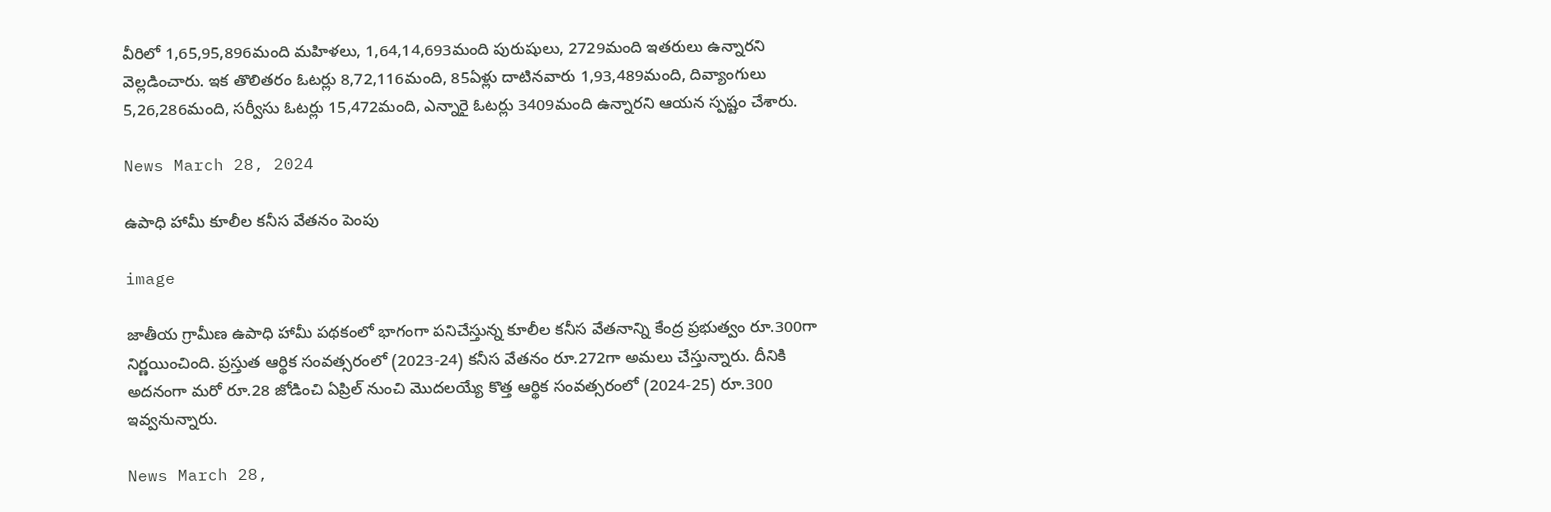వీరిలో 1,65,95,896మంది మహిళలు, 1,64,14,693మంది పురుషులు, 2729మంది ఇతరులు ఉన్నారని వెల్లడించారు. ఇక తొలితరం ఓటర్లు 8,72,116మంది, 85ఏళ్లు దాటినవారు 1,93,489మంది, దివ్యాంగులు 5,26,286మంది, సర్వీసు ఓటర్లు 15,472మంది, ఎన్నారై ఓటర్లు 3409మంది ఉన్నారని ఆయన స్పష్టం చేశారు.

News March 28, 2024

ఉపాధి హామీ కూలీల కనీస వేతనం పెంపు

image

జాతీయ గ్రామీణ ఉపాధి హామీ పథకంలో భాగంగా పనిచేస్తున్న కూలీల కనీస వేతనాన్ని కేంద్ర ప్రభుత్వం రూ.300గా నిర్ణయించింది. ప్రస్తుత ఆర్థిక సంవత్సరంలో (2023-24) కనీస వేతనం రూ.272గా అమలు చేస్తున్నారు. దీనికి అదనంగా మరో రూ.28 జోడించి ఏప్రిల్ నుంచి మొదలయ్యే కొత్త ఆర్థిక సంవత్సరంలో (2024-25) రూ.300 ఇవ్వనున్నారు.

News March 28,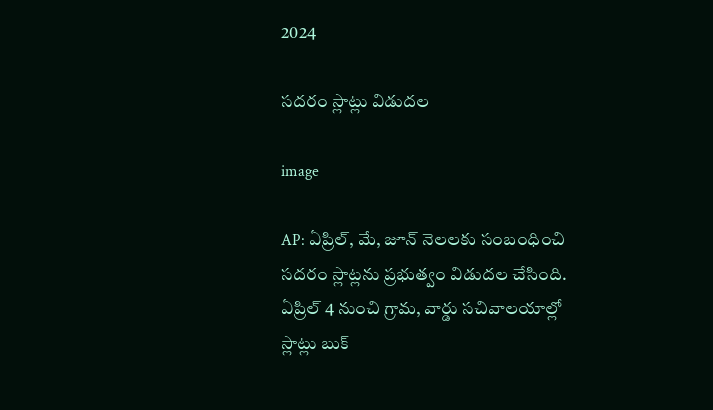2024

సదరం స్లాట్లు విడుదల

image

AP: ఏప్రిల్, మే, జూన్ నెలలకు సంబంధించి సదరం స్లాట్లను ప్రభుత్వం విడుదల చేసింది. ఏప్రిల్ 4 నుంచి గ్రామ, వార్డు సచివాలయాల్లో స్లాట్లు బుక్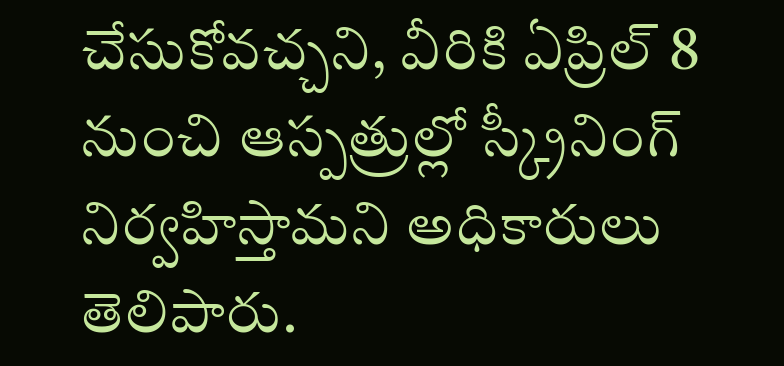చేసుకోవచ్చని, వీరికి ఏప్రిల్ 8 నుంచి ఆస్పత్రుల్లో స్క్రీనింగ్ నిర్వహిస్తామని అధికారులు తెలిపారు.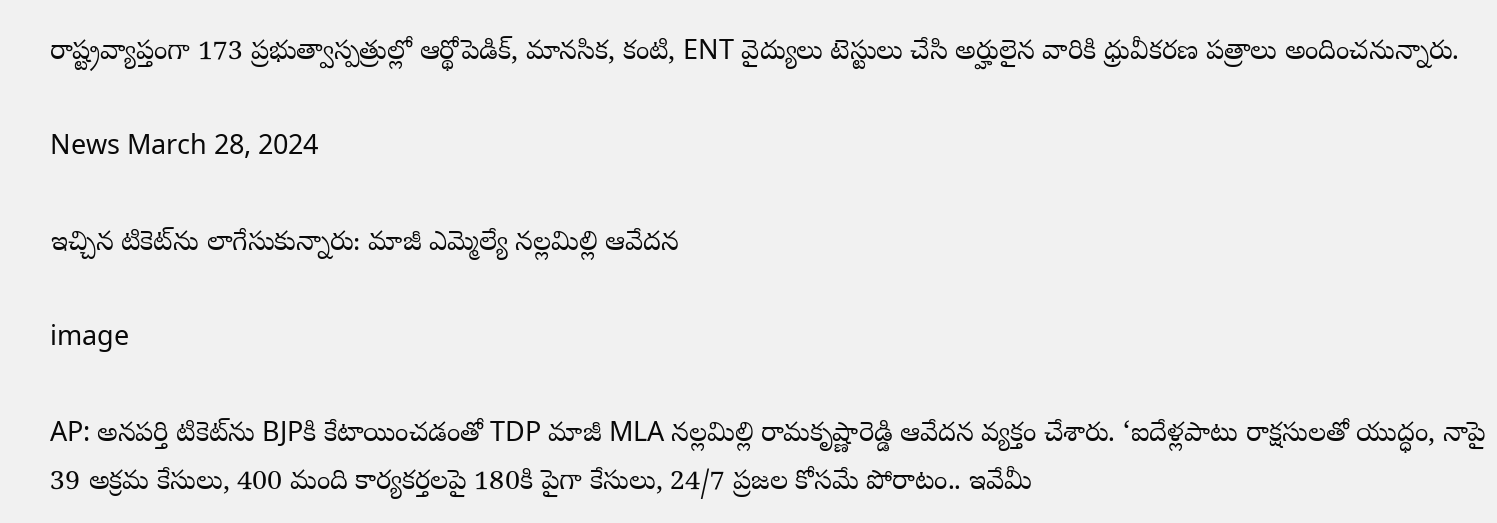రాష్ట్రవ్యాప్తంగా 173 ప్రభుత్వాస్పత్రుల్లో ఆర్థోపెడిక్, మానసిక, కంటి, ENT వైద్యులు టెస్టులు చేసి అర్హులైన వారికి ధ్రువీకరణ పత్రాలు అందించనున్నారు.

News March 28, 2024

ఇచ్చిన టికెట్‌ను లాగేసుకున్నారు: మాజీ ఎమ్మెల్యే నల్లమిల్లి ఆవేదన

image

AP: అనపర్తి టికెట్‌ను BJPకి కేటాయించడంతో TDP మాజీ MLA నల్లమిల్లి రామకృష్ణారెడ్డి ఆవేదన వ్యక్తం చేశారు. ‘ఐదేళ్లపాటు రాక్షసులతో యుద్ధం, నాపై 39 అక్రమ కేసులు, 400 మంది కార్యకర్తలపై 180కి పైగా కేసులు, 24/7 ప్రజల కోసమే పోరాటం.. ఇవేమీ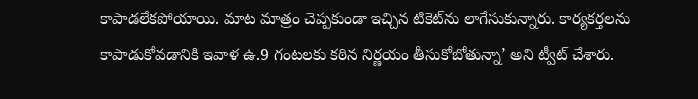కాపాడలేకపోయాయి. మాట మాత్రం చెప్పకుండా ఇచ్చిన టికెట్‌ను లాగేసుకున్నారు. కార్యకర్తలను కాపాడుకోవడానికి ఇవాళ ఉ.9 గంటలకు కఠిన నిర్ణయం తీసుకోబోతున్నా’ అని ట్వీట్ చేశారు.